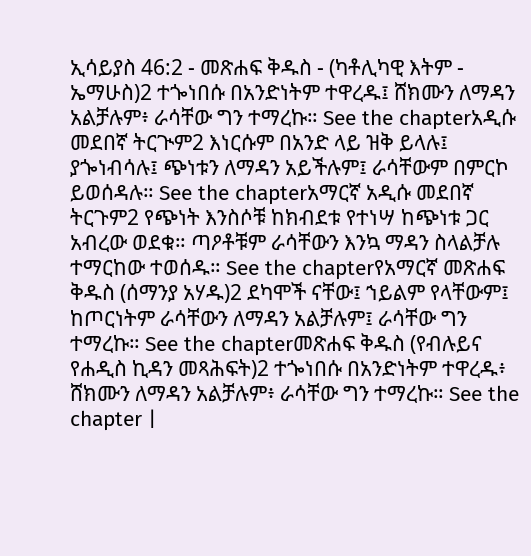ኢሳይያስ 46:2 - መጽሐፍ ቅዱስ - (ካቶሊካዊ እትም - ኤማሁስ)2 ተጐነበሱ በአንድነትም ተዋረዱ፤ ሸክሙን ለማዳን አልቻሉም፥ ራሳቸው ግን ተማረኩ። See the chapterአዲሱ መደበኛ ትርጒም2 እነርሱም በአንድ ላይ ዝቅ ይላሉ፤ ያጐነብሳሉ፤ ጭነቱን ለማዳን አይችሉም፤ ራሳቸውም በምርኮ ይወሰዳሉ። See the chapterአማርኛ አዲሱ መደበኛ ትርጉም2 የጭነት እንስሶቹ ከክብደቱ የተነሣ ከጭነቱ ጋር አብረው ወደቁ። ጣዖቶቹም ራሳቸውን እንኳ ማዳን ስላልቻሉ ተማርከው ተወሰዱ። See the chapterየአማርኛ መጽሐፍ ቅዱስ (ሰማንያ አሃዱ)2 ደካሞች ናቸው፤ ኀይልም የላቸውም፤ ከጦርነትም ራሳቸውን ለማዳን አልቻሉም፤ ራሳቸው ግን ተማረኩ። See the chapterመጽሐፍ ቅዱስ (የብሉይና የሐዲስ ኪዳን መጻሕፍት)2 ተጐነበሱ በአንድነትም ተዋረዱ፥ ሸክሙን ለማዳን አልቻሉም፥ ራሳቸው ግን ተማረኩ። See the chapter |